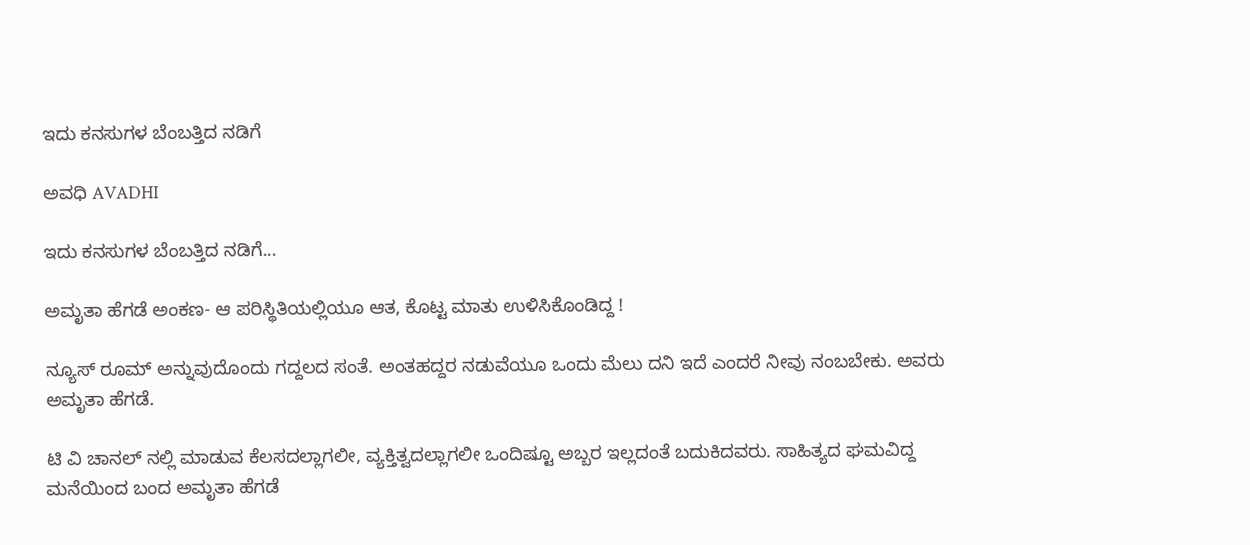ಇದು ಕನಸುಗಳ ಬೆಂಬತ್ತಿದ ನಡಿಗೆ‍

ಅವಧಿ AVADHI

ಇದು ಕನಸುಗಳ ಬೆಂಬತ್ತಿದ ನಡಿಗೆ...

ಅಮೃತಾ ಹೆಗಡೆ ಅಂಕಣ- ಆ ಪರಿಸ್ಥಿತಿಯಲ್ಲಿಯೂ ಆತ, ಕೊಟ್ಟ ಮಾತು ಉಳಿಸಿಕೊಂಡಿದ್ದ !

ನ್ಯೂಸ್ ರೂಮ್ ಅನ್ನುವುದೊಂದು ಗದ್ದಲದ ಸಂತೆ. ಅಂತಹದ್ದರ ನಡುವೆಯೂ ಒಂದು ಮೆಲು ದನಿ ಇದೆ ಎಂದರೆ ನೀವು ನಂಬಬೇಕು. ಅವರು ಅಮೃತಾ ಹೆಗಡೆ.

ಟಿ ವಿ ಚಾನಲ್ ನಲ್ಲಿ ಮಾಡುವ ಕೆಲಸದಲ್ಲಾಗಲೀ, ವ್ಯಕ್ತಿತ್ವದಲ್ಲಾಗಲೀ ಒಂದಿಷ್ಟೂ ಅಬ್ಬರ ಇಲ್ಲದಂತೆ ಬದುಕಿದವರು. ಸಾಹಿತ್ಯದ ಘಮವಿದ್ದ ಮನೆಯಿಂದ ಬಂದ ಅಮೃತಾ ಹೆಗಡೆ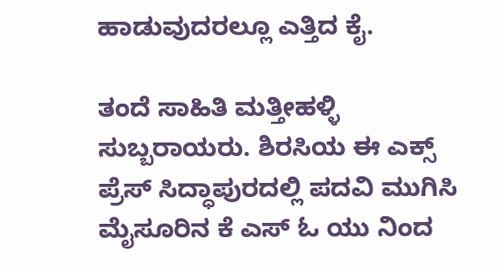ಹಾಡುವುದರಲ್ಲೂ ಎತ್ತಿದ ಕೈ.

ತಂದೆ ಸಾಹಿತಿ ಮತ್ತೀಹಳ್ಳಿ ಸುಬ್ಬರಾಯರು. ಶಿರಸಿಯ ಈ ಎಕ್ಸ್ ಪ್ರೆಸ್ ಸಿದ್ಧಾಪುರದಲ್ಲಿ ಪದವಿ ಮುಗಿಸಿ ಮೈಸೂರಿನ ಕೆ ಎಸ್ ಓ ಯು ನಿಂದ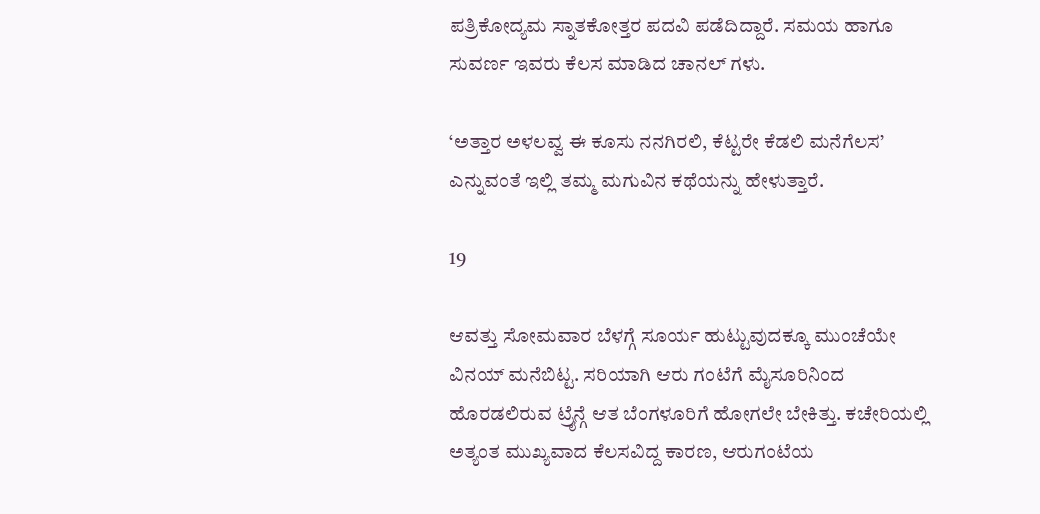ಪತ್ರಿಕೋದ್ಯಮ ಸ್ನಾತಕೋತ್ತರ ಪದವಿ ಪಡೆದಿದ್ದಾರೆ. ಸಮಯ ಹಾಗೂ ಸುವರ್ಣ ಇವರು ಕೆಲಸ ಮಾಡಿದ ಚಾನಲ್ ಗಳು.

‘ಅತ್ತಾರ ಅಳಲವ್ವ ಈ ಕೂಸು ನನಗಿರಲಿ, ಕೆಟ್ಟರೇ ಕೆಡಲಿ ಮನೆಗೆಲಸ’ ಎನ್ನುವಂತೆ ಇಲ್ಲಿ ತಮ್ಮ ಮಗುವಿನ ಕಥೆಯನ್ನು ಹೇಳುತ್ತಾರೆ.

19

ಆವತ್ತು ಸೋಮವಾರ ಬೆಳಗ್ಗೆ ಸೂರ್ಯ ಹುಟ್ಟುವುದಕ್ಕೂ ಮುಂಚೆಯೇ ವಿನಯ್ ಮನೆಬಿಟ್ಟ. ಸರಿಯಾಗಿ ಆರು ಗಂಟೆಗೆ ಮೈಸೂರಿನಿಂದ ಹೊರಡಲಿರುವ ಟ್ರೈನ್ಗೆ ಆತ ಬೆಂಗಳೂರಿಗೆ ಹೋಗಲೇ ಬೇಕಿತ್ತು. ಕಚೇರಿಯಲ್ಲಿ ಅತ್ಯಂತ ಮುಖ್ಯವಾದ ಕೆಲಸವಿದ್ದ ಕಾರಣ, ಆರುಗಂಟೆಯ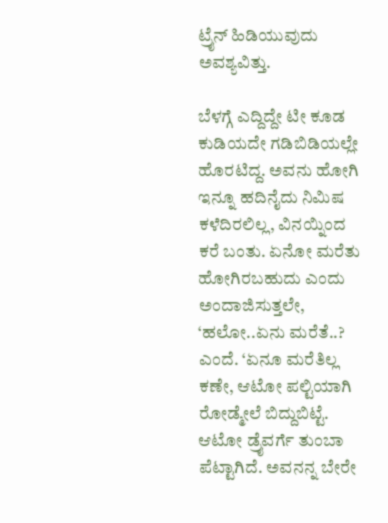ಟ್ರೈನ್ ಹಿಡಿಯುವುದು ಅವಶ್ಯವಿತ್ತು.

ಬೆಳಗ್ಗೆ ಎದ್ದಿದ್ದೇ ಟೀ ಕೂಡ ಕುಡಿಯದೇ ಗಡಿಬಿಡಿಯಲ್ಲೇ ಹೊರಟಿದ್ದ. ಅವನು ಹೋಗಿ ಇನ್ನೂ ಹದಿನೈದು ನಿಮಿಷ ಕಳೆದಿರಲಿಲ್ಲ, ವಿನಯ್ನಿಂದ ಕರೆ ಬಂತು. ಏನೋ ಮರೆತು ಹೋಗಿರಬಹುದು ಎಂದು ಅಂದಾಜಿಸುತ್ತಲೇ, ‘ಹಲೋ..ಏನು ಮರೆತೆ..? ಎಂದೆ. ‘ಏನೂ ಮರೆತಿಲ್ಲ ಕಣೇ, ಆಟೋ ಪಲ್ಟಿಯಾಗಿ ರೋಡ್ಮೇಲೆ ಬಿದ್ದುಬಿಟ್ಟೆ. ಆಟೋ ಡ್ರೈವರ್ಗೆ ತುಂಬಾ ಪೆಟ್ಟಾಗಿದೆ. ಅವನನ್ನ ಬೇರೇ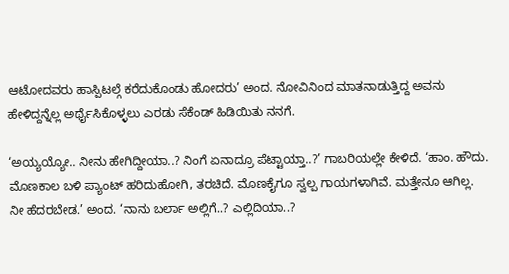ಆಟೋದವರು ಹಾಸ್ಪಿಟಲ್ಗೆ ಕರೆದುಕೊಂಡು ಹೋದರು’ ಅಂದ. ನೋವಿನಿಂದ ಮಾತನಾಡುತ್ತಿದ್ದ ಅವನು ಹೇಳಿದ್ದನ್ನೆಲ್ಲ ಅರ್ಥೈಸಿಕೊಳ್ಳಲು ಎರಡು ಸೆಕೆಂಡ್ ಹಿಡಿಯಿತು ನನಗೆ.

‘ಅಯ್ಯಯ್ಯೋ.. ನೀನು ಹೇಗಿದ್ದೀಯಾ..? ನಿಂಗೆ ಏನಾದ್ರೂ ಪೆಟ್ಟಾಯ್ತಾ..?’ ಗಾಬರಿಯಲ್ಲೇ ಕೇಳಿದೆ. ‘ಹಾಂ. ಹೌದು. ಮೊಣಕಾಲ ಬಳಿ ಪ್ಯಾಂಟ್ ಹರಿದುಹೋಗಿ, ತರಚಿದೆ. ಮೊಣಕೈಗೂ ಸ್ವಲ್ಪ ಗಾಯಗಳಾಗಿವೆ. ಮತ್ತೇನೂ ಆಗಿಲ್ಲ. ನೀ ಹೆದರಬೇಡ.’ ಅಂದ. ‘ನಾನು ಬರ್ಲಾ ಅಲ್ಲಿಗೆ..? ಎಲ್ಲಿದಿಯಾ..?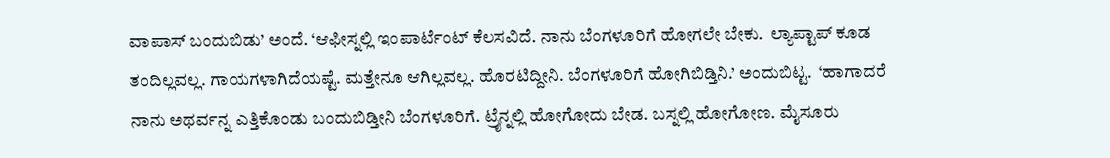ವಾಪಾಸ್ ಬಂದುಬಿಡು’ ಅಂದೆ. ‘ಆಫೀಸ್ನಲ್ಲಿ ಇಂಪಾರ್ಟೆಂಟ್ ಕೆಲಸವಿದೆ. ನಾನು ಬೆಂಗಳೂರಿಗೆ ಹೋಗಲೇ ಬೇಕು.  ಲ್ಯಾಪ್ಟಾಪ್ ಕೂಡ ತಂದಿಲ್ಲವಲ್ಲ. ಗಾಯಗಳಾಗಿದೆಯಷ್ಟೆ. ಮತ್ತೇನೂ ಆಗಿಲ್ಲವಲ್ಲ. ಹೊರಟಿದ್ದೀನಿ. ಬೆಂಗಳೂರಿಗೆ ಹೋಗಿಬಿಡ್ತಿನಿ.’ ಅಂದುಬಿಟ್ಟ.  ‘ಹಾಗಾದರೆ ನಾನು ಅಥರ್ವನ್ನ ಎತ್ತಿಕೊಂಡು ಬಂದುಬಿಡ್ತೀನಿ ಬೆಂಗಳೂರಿಗೆ. ಟ್ರೈನ್ನಲ್ಲಿ ಹೋಗೋದು ಬೇಡ. ಬಸ್ನಲ್ಲಿ ಹೋಗೋಣ. ಮೈಸೂರು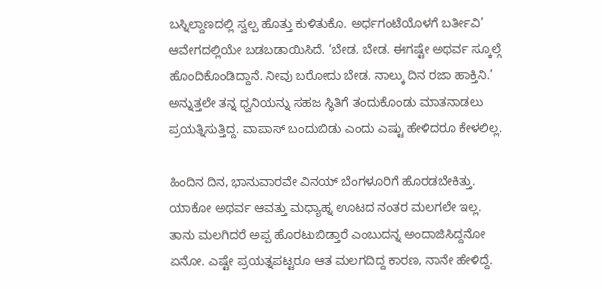ಬಸ್ನಿಲ್ದಾಣದಲ್ಲಿ ಸ್ವಲ್ಪ ಹೊತ್ತು ಕುಳಿತುಕೊ. ಅರ್ಧಗಂಟೆಯೊಳಗೆ ಬರ್ತೀವಿ’ ಆವೇಗದಲ್ಲಿಯೇ ಬಡಬಡಾಯಿಸಿದೆ. ‘ಬೇಡ. ಬೇಡ. ಈಗಷ್ಟೇ ಅಥರ್ವ ಸ್ಕೂಲ್ಗೆ ಹೊಂದಿಕೊಂಡಿದ್ದಾನೆ. ನೀವು ಬರೋದು ಬೇಡ. ನಾಲ್ಕು ದಿನ ರಜಾ ಹಾಕ್ತಿನಿ.’ ಅನ್ನುತ್ತಲೇ ತನ್ನ ಧ್ವನಿಯನ್ನು ಸಹಜ ಸ್ಥಿತಿಗೆ ತಂದುಕೊಂಡು ಮಾತನಾಡಲು ಪ್ರಯತ್ನಿಸುತ್ತಿದ್ದ. ವಾಪಾಸ್ ಬಂದುಬಿಡು ಎಂದು ಎಷ್ಟು ಹೇಳಿದರೂ ಕೇಳಲಿಲ್ಲ.

ಹಿಂದಿನ ದಿನ, ಭಾನುವಾರವೇ ವಿನಯ್ ಬೆಂಗಳೂರಿಗೆ ಹೊರಡಬೇಕಿತ್ತು. ಯಾಕೋ ಅಥರ್ವ ಆವತ್ತು ಮಧ್ಯಾಹ್ನ ಊಟದ ನಂತರ ಮಲಗಲೇ ಇಲ್ಲ. ತಾನು ಮಲಗಿದರೆ ಅಪ್ಪ ಹೊರಟುಬಿಡ್ತಾರೆ ಎಂಬುದನ್ನ ಅಂದಾಜಿಸಿದ್ದನೋ ಏನೋ. ಎಷ್ಟೇ ಪ್ರಯತ್ನಪಟ್ಟರೂ ಆತ ಮಲಗದಿದ್ದ ಕಾರಣ, ನಾನೇ ಹೇಳಿದ್ದೆ.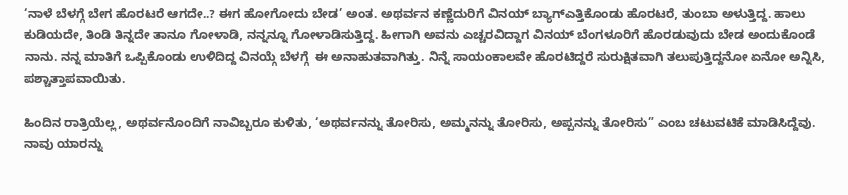‘ನಾಳೆ ಬೆಳಗ್ಗೆ ಬೇಗ ಹೊರಟರೆ ಆಗದೇ..? ಈಗ ಹೋಗೋದು ಬೇಡ’ ಅಂತ. ಅಥರ್ವನ ಕಣ್ಣೆದುರಿಗೆ ವಿನಯ್ ಬ್ಯಾಗ್ಎತ್ತಿಕೊಂಡು ಹೊರಟರೆ, ತುಂಬಾ ಅಳುತ್ತಿದ್ದ. ಹಾಲು ಕುಡಿಯದೇ, ತಿಂಡಿ ತಿನ್ನದೇ ತಾನೂ ಗೋಳಾಡಿ, ನನ್ನನ್ನೂ ಗೋಳಾಡಿಸುತ್ತಿದ್ದ. ಹೀಗಾಗಿ ಅವನು ಎಚ್ಚರವಿದ್ದಾಗ ವಿನಯ್ ಬೆಂಗಳೂರಿಗೆ ಹೊರಡುವುದು ಬೇಡ ಅಂದುಕೊಂಡೆ ನಾನು. ನನ್ನ ಮಾತಿಗೆ ಒಪ್ಪಿಕೊಂಡು ಉಳಿದಿದ್ದ ವಿನಯ್ಗೆ ಬೆಳಗ್ಗೆ  ಈ ಅನಾಹುತವಾಗಿತ್ತು. ನಿನ್ನೆ ಸಾಯಂಕಾಲವೇ ಹೊರಟಿದ್ದರೆ ಸುರುಕ್ಷಿತವಾಗಿ ತಲುಪುತ್ತಿದ್ದನೋ ಏನೋ ಅನ್ನಿಸಿ, ಪಶ್ಚಾತ್ತಾಪವಾಯಿತು.

ಹಿಂದಿನ ರಾತ್ರಿಯೆಲ್ಲ, ಅಥರ್ವನೊಂದಿಗೆ ನಾವಿಬ್ಬರೂ ಕುಳಿತು, ‘ಅಥರ್ವನನ್ನು ತೋರಿಸು, ಅಮ್ಮನನ್ನು ತೋರಿಸು, ಅಪ್ಪನನ್ನು ತೋರಿಸು” ಎಂಬ ಚಟುವಟಿಕೆ ಮಾಡಿಸಿದ್ದೆವು. ನಾವು ಯಾರನ್ನು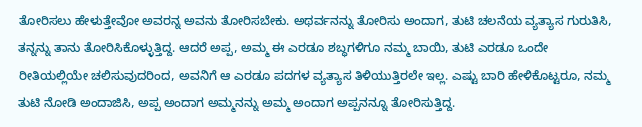ತೋರಿಸಲು ಹೇಳುತ್ತೇವೋ ಅವರನ್ನ ಅವನು ತೋರಿಸಬೇಕು. ಅಥರ್ವನನ್ನು ತೋರಿಸು ಅಂದಾಗ, ತುಟಿ ಚಲನೆಯ ವ್ಯತ್ಯಾಸ ಗುರುತಿಸಿ, ತನ್ನನ್ನು ತಾನು ತೋರಿಸಿಕೊಳ್ಳುತ್ತಿದ್ದ. ಆದರೆ ಅಪ್ಪ, ಅಮ್ಮ ಈ ಎರಡೂ ಶಬ್ಧಗಳಿಗೂ ನಮ್ಮ ಬಾಯಿ, ತುಟಿ ಎರಡೂ ಒಂದೇ ರೀತಿಯಲ್ಲಿಯೇ ಚಲಿಸುವುದರಿಂದ, ಅವನಿಗೆ ಆ ಎರಡೂ ಪದಗಳ ವ್ಯತ್ಯಾಸ ತಿಳಿಯುತ್ತಿರಲೇ ಇಲ್ಲ. ಎಷ್ಟು ಬಾರಿ ಹೇಳಿಕೊಟ್ಟರೂ, ನಮ್ಮ ತುಟಿ ನೋಡಿ ಅಂದಾಜಿಸಿ, ಅಪ್ಪ ಅಂದಾಗ ಅಮ್ಮನನ್ನು ಅಮ್ಮ ಅಂದಾಗ ಅಪ್ಪನನ್ನೂ ತೋರಿಸುತ್ತಿದ್ದ.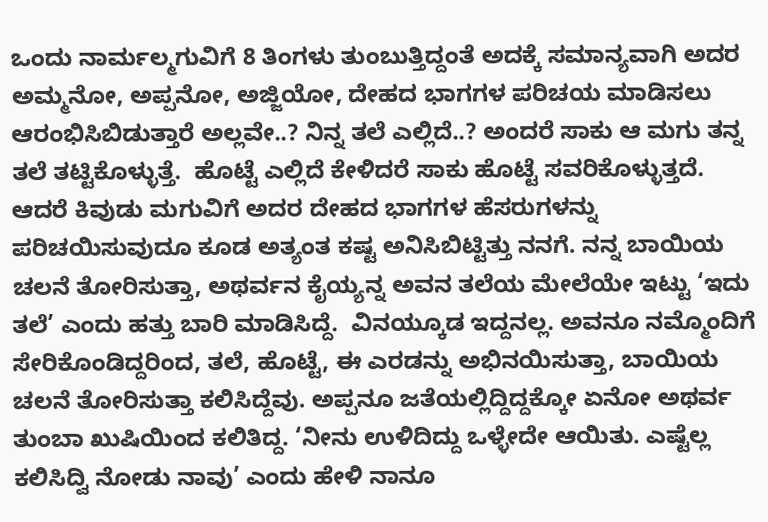ಒಂದು ನಾರ್ಮಲ್ಮಗುವಿಗೆ 8 ತಿಂಗಳು ತುಂಬುತ್ತಿದ್ದಂತೆ ಅದಕ್ಕೆ ಸಮಾನ್ಯವಾಗಿ ಅದರ ಅಮ್ಮನೋ, ಅಪ್ಪನೋ, ಅಜ್ಜಿಯೋ, ದೇಹದ ಭಾಗಗಳ ಪರಿಚಯ ಮಾಡಿಸಲು ಆರಂಭಿಸಿಬಿಡುತ್ತಾರೆ ಅಲ್ಲವೇ..? ನಿನ್ನ ತಲೆ ಎಲ್ಲಿದೆ..? ಅಂದರೆ ಸಾಕು ಆ ಮಗು ತನ್ನ ತಲೆ ತಟ್ಟಿಕೊಳ್ಳುತ್ತೆ.  ಹೊಟ್ಟೆ ಎಲ್ಲಿದೆ ಕೇಳಿದರೆ ಸಾಕು ಹೊಟ್ಟೆ ಸವರಿಕೊಳ್ಳುತ್ತದೆ. ಆದರೆ ಕಿವುಡು ಮಗುವಿಗೆ ಅದರ ದೇಹದ ಭಾಗಗಳ ಹೆಸರುಗಳನ್ನು ಪರಿಚಯಿಸುವುದೂ ಕೂಡ ಅತ್ಯಂತ ಕಷ್ಟ ಅನಿಸಿಬಿಟ್ಟಿತ್ತು ನನಗೆ. ನನ್ನ ಬಾಯಿಯ ಚಲನೆ ತೋರಿಸುತ್ತಾ, ಅಥರ್ವನ ಕೈಯ್ಯನ್ನ ಅವನ ತಲೆಯ ಮೇಲೆಯೇ ಇಟ್ಟು ‘ಇದು ತಲೆ’ ಎಂದು ಹತ್ತು ಬಾರಿ ಮಾಡಿಸಿದ್ದೆ.  ವಿನಯ್ಕೂಡ ಇದ್ದನಲ್ಲ. ಅವನೂ ನಮ್ಮೊಂದಿಗೆ ಸೇರಿಕೊಂಡಿದ್ದರಿಂದ, ತಲೆ, ಹೊಟ್ಟೆ, ಈ ಎರಡನ್ನು ಅಭಿನಯಿಸುತ್ತಾ, ಬಾಯಿಯ ಚಲನೆ ತೋರಿಸುತ್ತಾ ಕಲಿಸಿದ್ದೆವು. ಅಪ್ಪನೂ ಜತೆಯಲ್ಲಿದ್ದಿದ್ದಕ್ಕೋ ಏನೋ ಅಥರ್ವ ತುಂಬಾ ಖುಷಿಯಿಂದ ಕಲಿತಿದ್ದ. ‘ನೀನು ಉಳಿದಿದ್ದು ಒಳ್ಳೇದೇ ಆಯಿತು. ಎಷ್ಟೆಲ್ಲ ಕಲಿಸಿದ್ವಿ ನೋಡು ನಾವು’ ಎಂದು ಹೇಳಿ ನಾನೂ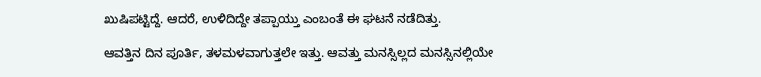ಖುಷಿಪಟ್ಟಿದ್ದೆ. ಆದರೆ, ಉಳಿದಿದ್ದೇ ತಪ್ಪಾಯ್ತು ಎಂಬಂತೆ ಈ ಘಟನೆ ನಡೆದಿತ್ತು.

ಆವತ್ತಿನ ದಿನ ಪೂರ್ತಿ, ತಳಮಳವಾಗುತ್ತಲೇ ಇತ್ತು. ಆವತ್ತು ಮನಸ್ಸಿಲ್ಲದ ಮನಸ್ಸಿನಲ್ಲಿಯೇ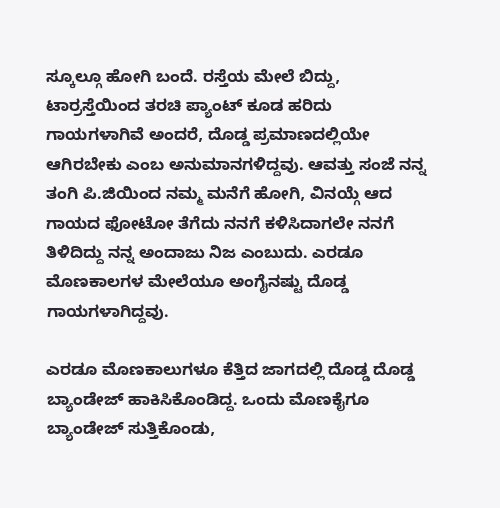ಸ್ಕೂಲ್ಗೂ ಹೋಗಿ ಬಂದೆ. ರಸ್ತೆಯ ಮೇಲೆ ಬಿದ್ದು, ಟಾರ್ರಸ್ತೆಯಿಂದ ತರಚಿ ಪ್ಯಾಂಟ್ ಕೂಡ ಹರಿದು ಗಾಯಗಳಾಗಿವೆ ಅಂದರೆ, ದೊಡ್ಡ ಪ್ರಮಾಣದಲ್ಲಿಯೇ ಆಗಿರಬೇಕು ಎಂಬ ಅನುಮಾನಗಳಿದ್ದವು. ಆವತ್ತು ಸಂಜೆ ನನ್ನ ತಂಗಿ ಪಿ.ಜಿಯಿಂದ ನಮ್ಮ ಮನೆಗೆ ಹೋಗಿ, ವಿನಯ್ಗೆ ಆದ ಗಾಯದ ಫೋಟೋ ತೆಗೆದು ನನಗೆ ಕಳಿಸಿದಾಗಲೇ ನನಗೆ ತಿಳಿದಿದ್ದು ನನ್ನ ಅಂದಾಜು ನಿಜ ಎಂಬುದು. ಎರಡೂ ಮೊಣಕಾಲಗಳ ಮೇಲೆಯೂ ಅಂಗೈನಷ್ಟು ದೊಡ್ಡ ಗಾಯಗಳಾಗಿದ್ದವು.

ಎರಡೂ ಮೊಣಕಾಲುಗಳೂ ಕೆತ್ತಿದ ಜಾಗದಲ್ಲಿ ದೊಡ್ಡ ದೊಡ್ಡ ಬ್ಯಾಂಡೇಜ್ ಹಾಕಿಸಿಕೊಂಡಿದ್ದ. ಒಂದು ಮೊಣಕೈಗೂ ಬ್ಯಾಂಡೇಜ್ ಸುತ್ತಿಕೊಂಡು,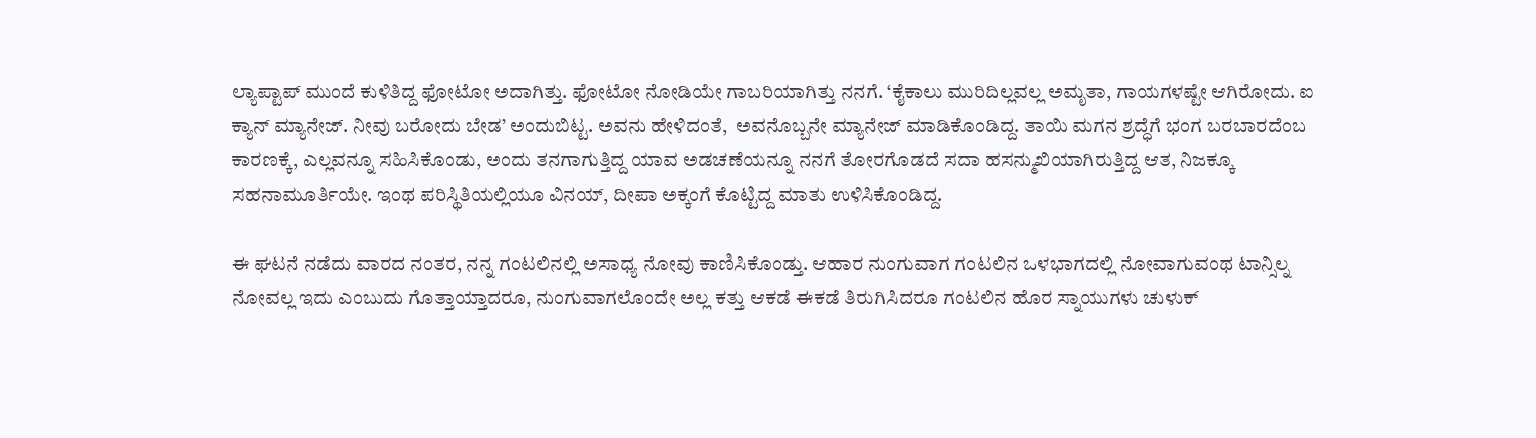ಲ್ಯಾಪ್ಟಾಪ್ ಮುಂದೆ ಕುಳಿತಿದ್ದ ಫೋಟೋ ಅದಾಗಿತ್ತು. ಫೋಟೋ ನೋಡಿಯೇ ಗಾಬರಿಯಾಗಿತ್ತು ನನಗೆ. ‘ಕೈಕಾಲು ಮುರಿದಿಲ್ಲವಲ್ಲ ಅಮೃತಾ, ಗಾಯಗಳಷ್ಟೇ ಆಗಿರೋದು. ಐ ಕ್ಯಾನ್ ಮ್ಯಾನೇಜ್. ನೀವು ಬರೋದು ಬೇಡ’ ಅಂದುಬಿಟ್ಟ. ಅವನು ಹೇಳಿದಂತೆ,  ಅವನೊಬ್ಬನೇ ಮ್ಯಾನೇಜ್ ಮಾಡಿಕೊಂಡಿದ್ದ. ತಾಯಿ ಮಗನ ಶ್ರದ್ಧೆಗೆ ಭಂಗ ಬರಬಾರದೆಂಬ ಕಾರಣಕ್ಕೆ, ಎಲ್ಲವನ್ನೂ ಸಹಿಸಿಕೊಂಡು, ಅಂದು ತನಗಾಗುತ್ತಿದ್ದ ಯಾವ ಅಡಚಣೆಯನ್ನೂ ನನಗೆ ತೋರಗೊಡದೆ ಸದಾ ಹಸನ್ಮುಖಿಯಾಗಿರುತ್ತಿದ್ದ ಆತ, ನಿಜಕ್ಕೂ ಸಹನಾಮೂರ್ತಿಯೇ. ಇಂಥ ಪರಿಸ್ಥಿತಿಯಲ್ಲಿಯೂ ವಿನಯ್, ದೀಪಾ ಅಕ್ಕಂಗೆ ಕೊಟ್ಟಿದ್ದ ಮಾತು ಉಳಿಸಿಕೊಂಡಿದ್ದ.

ಈ ಘಟನೆ ನಡೆದು ವಾರದ ನಂತರ, ನನ್ನ ಗಂಟಲಿನಲ್ಲಿ ಅಸಾಧ್ಯ ನೋವು ಕಾಣಿಸಿಕೊಂಡ್ತು. ಆಹಾರ ನುಂಗುವಾಗ ಗಂಟಲಿನ ಒಳಭಾಗದಲ್ಲಿ ನೋವಾಗುವಂಥ ಟಾನ್ಸಿಲ್ನ ನೋವಲ್ಲ ಇದು ಎಂಬುದು ಗೊತ್ತಾಯ್ತಾದರೂ, ನುಂಗುವಾಗಲೊಂದೇ ಅಲ್ಲ ಕತ್ತು ಆಕಡೆ ಈಕಡೆ ತಿರುಗಿಸಿದರೂ ಗಂಟಲಿನ ಹೊರ ಸ್ನಾಯುಗಳು ಚುಳುಕ್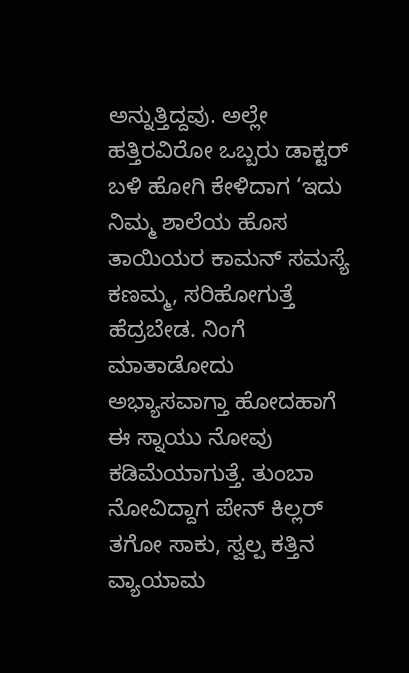ಅನ್ನುತ್ತಿದ್ದವು. ಅಲ್ಲೇ ಹತ್ತಿರವಿರೋ ಒಬ್ಬರು ಡಾಕ್ಟರ್ ಬಳಿ ಹೋಗಿ ಕೇಳಿದಾಗ ‘ಇದು ನಿಮ್ಮ ಶಾಲೆಯ ಹೊಸ ತಾಯಿಯರ ಕಾಮನ್ ಸಮಸ್ಯೆ ಕಣಮ್ಮ, ಸರಿಹೋಗುತ್ತೆ ಹೆದ್ರಬೇಡ. ನಿಂಗೆ ಮಾತಾಡೋದು ಅಭ್ಯಾಸವಾಗ್ತಾ ಹೋದಹಾಗೆ ಈ ಸ್ನಾಯು ನೋವು ಕಡಿಮೆಯಾಗುತ್ತೆ. ತುಂಬಾ ನೋವಿದ್ದಾಗ ಪೇನ್ ಕಿಲ್ಲರ್ ತಗೋ ಸಾಕು, ಸ್ವಲ್ಪ ಕತ್ತಿನ ವ್ಯಾಯಾಮ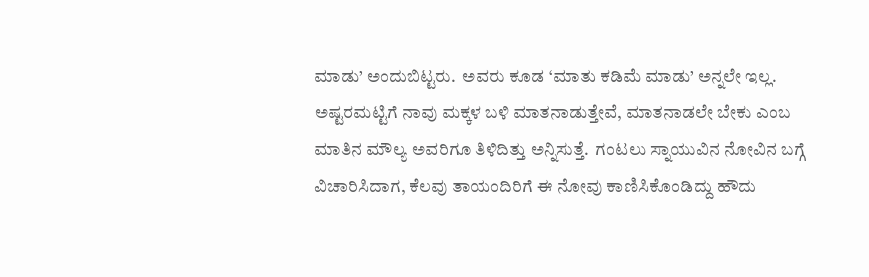ಮಾಡು’ ಅಂದುಬಿಟ್ಟರು.  ಅವರು ಕೂಡ ‘ಮಾತು ಕಡಿಮೆ ಮಾಡು’ ಅನ್ನಲೇ ಇಲ್ಲ. ಅಷ್ಟರಮಟ್ಟಿಗೆ ನಾವು ಮಕ್ಕಳ ಬಳಿ ಮಾತನಾಡುತ್ತೇವೆ, ಮಾತನಾಡಲೇ ಬೇಕು ಎಂಬ ಮಾತಿನ ಮೌಲ್ಯ ಅವರಿಗೂ ತಿಳಿದಿತ್ತು ಅನ್ನಿಸುತ್ತೆ.  ಗಂಟಲು ಸ್ನಾಯುವಿನ ನೋವಿನ ಬಗ್ಗೆ ವಿಚಾರಿಸಿದಾಗ, ಕೆಲವು ತಾಯಂದಿರಿಗೆ ಈ ನೋವು ಕಾಣಿಸಿಕೊಂಡಿದ್ದು ಹೌದು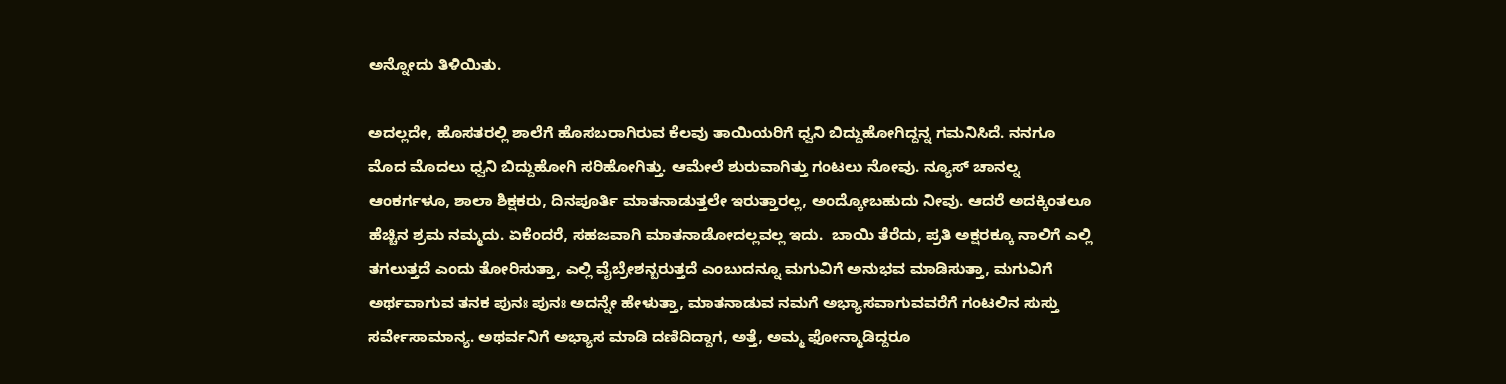ಅನ್ನೋದು ತಿಳಿಯಿತು.

ಅದಲ್ಲದೇ, ಹೊಸತರಲ್ಲಿ ಶಾಲೆಗೆ ಹೊಸಬರಾಗಿರುವ ಕೆಲವು ತಾಯಿಯರಿಗೆ ಧ್ವನಿ ಬಿದ್ದುಹೋಗಿದ್ದನ್ನ ಗಮನಿಸಿದೆ. ನನಗೂ ಮೊದ ಮೊದಲು ಧ್ವನಿ ಬಿದ್ದುಹೋಗಿ ಸರಿಹೋಗಿತ್ತು. ಆಮೇಲೆ ಶುರುವಾಗಿತ್ತು ಗಂಟಲು ನೋವು. ನ್ಯೂಸ್ ಚಾನಲ್ನ ಆಂಕರ್ಗಳೂ, ಶಾಲಾ ಶಿಕ್ಷಕರು, ದಿನಪೂರ್ತಿ ಮಾತನಾಡುತ್ತಲೇ ಇರುತ್ತಾರಲ್ಲ, ಅಂದ್ಕೋಬಹುದು ನೀವು. ಆದರೆ ಅದಕ್ಕಿಂತಲೂ ಹೆಚ್ಚಿನ ಶ್ರಮ ನಮ್ಮದು. ಏಕೆಂದರೆ, ಸಹಜವಾಗಿ ಮಾತನಾಡೋದಲ್ಲವಲ್ಲ ಇದು.  ಬಾಯಿ ತೆರೆದು, ಪ್ರತಿ ಅಕ್ಷರಕ್ಕೂ ನಾಲಿಗೆ ಎಲ್ಲಿ ತಗಲುತ್ತದೆ ಎಂದು ತೋರಿಸುತ್ತಾ, ಎಲ್ಲಿ ವೈಬ್ರೇಶನ್ಬರುತ್ತದೆ ಎಂಬುದನ್ನೂ ಮಗುವಿಗೆ ಅನುಭವ ಮಾಡಿಸುತ್ತಾ, ಮಗುವಿಗೆ ಅರ್ಥವಾಗುವ ತನಕ ಪುನಃ ಪುನಃ ಅದನ್ನೇ ಹೇಳುತ್ತಾ, ಮಾತನಾಡುವ ನಮಗೆ ಅಭ್ಯಾಸವಾಗುವವರೆಗೆ ಗಂಟಲಿನ ಸುಸ್ತು ಸರ್ವೇಸಾಮಾನ್ಯ. ಅಥರ್ವನಿಗೆ ಅಭ್ಯಾಸ ಮಾಡಿ ದಣಿದಿದ್ದಾಗ, ಅತ್ತೆ, ಅಮ್ಮ ಫೋನ್ಮಾಡಿದ್ದರೂ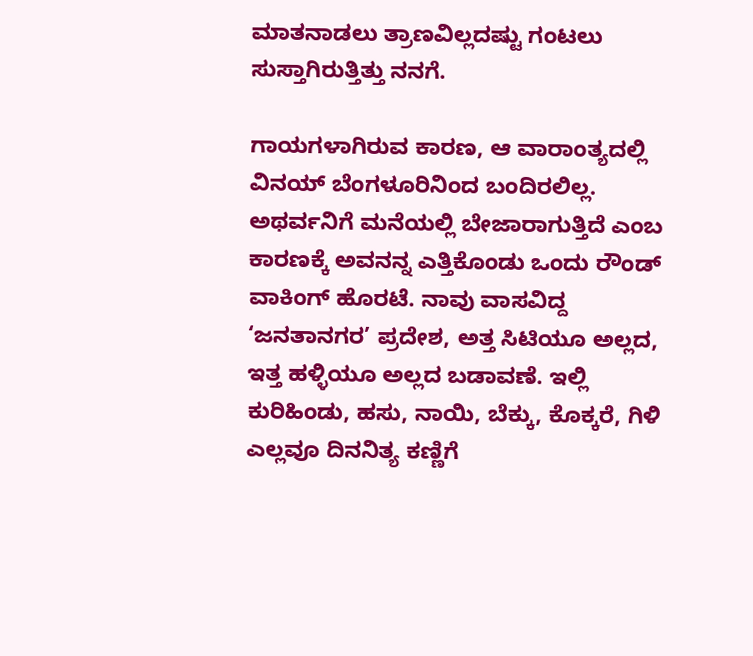ಮಾತನಾಡಲು ತ್ರಾಣವಿಲ್ಲದಷ್ಟು ಗಂಟಲು ಸುಸ್ತಾಗಿರುತ್ತಿತ್ತು ನನಗೆ.

ಗಾಯಗಳಾಗಿರುವ ಕಾರಣ, ಆ ವಾರಾಂತ್ಯದಲ್ಲಿ ವಿನಯ್ ಬೆಂಗಳೂರಿನಿಂದ ಬಂದಿರಲಿಲ್ಲ. ಅಥರ್ವನಿಗೆ ಮನೆಯಲ್ಲಿ ಬೇಜಾರಾಗುತ್ತಿದೆ ಎಂಬ ಕಾರಣಕ್ಕೆ ಅವನನ್ನ ಎತ್ತಿಕೊಂಡು ಒಂದು ರೌಂಡ್ ವಾಕಿಂಗ್ ಹೊರಟೆ. ನಾವು ವಾಸವಿದ್ದ ‘ಜನತಾನಗರ’ ಪ್ರದೇಶ, ಅತ್ತ ಸಿಟಿಯೂ ಅಲ್ಲದ, ಇತ್ತ ಹಳ್ಳಿಯೂ ಅಲ್ಲದ ಬಡಾವಣೆ. ಇಲ್ಲಿ ಕುರಿಹಿಂಡು, ಹಸು, ನಾಯಿ, ಬೆಕ್ಕು, ಕೊಕ್ಕರೆ, ಗಿಳಿ ಎಲ್ಲವೂ ದಿನನಿತ್ಯ ಕಣ್ಣಿಗೆ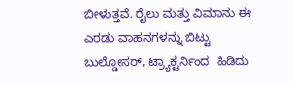ಬೀಳುತ್ತವೆ. ರೈಲು ಮತ್ತು ವಿಮಾನು ಈ ಎರಡು ವಾಹನಗಳನ್ನು ಬಿಟ್ಟು ಬುಲ್ಡೋಸರ್, ಟ್ರ್ಯಾಕ್ಟರ್ನಿಂದ  ಹಿಡಿದು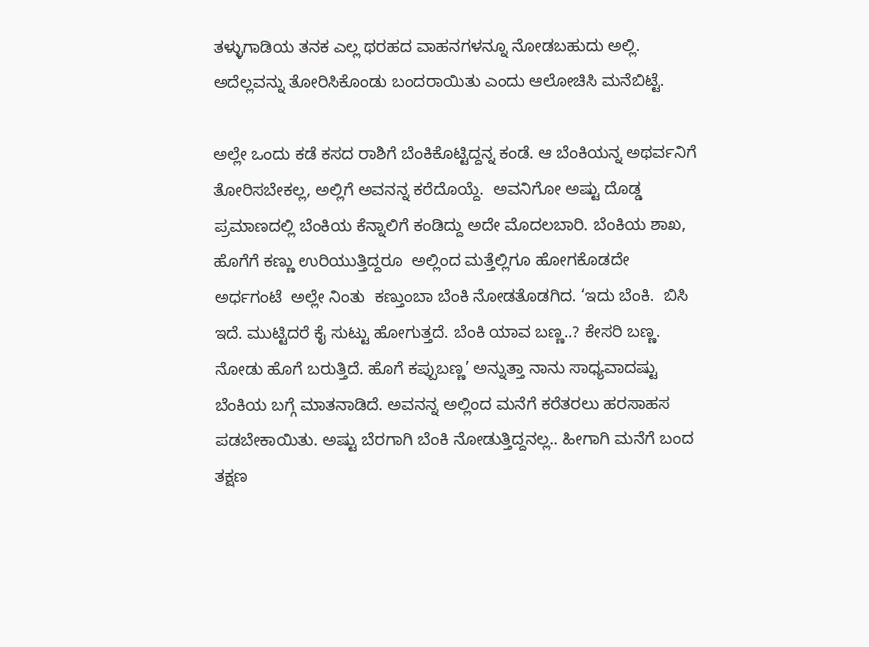ತಳ್ಳುಗಾಡಿಯ ತನಕ ಎಲ್ಲ ಥರಹದ ವಾಹನಗಳನ್ನೂ ನೋಡಬಹುದು ಅಲ್ಲಿ. ಅದೆಲ್ಲವನ್ನು ತೋರಿಸಿಕೊಂಡು ಬಂದರಾಯಿತು ಎಂದು ಆಲೋಚಿಸಿ ಮನೆಬಿಟ್ಟೆ.

ಅಲ್ಲೇ ಒಂದು ಕಡೆ ಕಸದ ರಾಶಿಗೆ ಬೆಂಕಿಕೊಟ್ಟಿದ್ದನ್ನ ಕಂಡೆ. ಆ ಬೆಂಕಿಯನ್ನ ಅಥರ್ವನಿಗೆ ತೋರಿಸಬೇಕಲ್ಲ, ಅಲ್ಲಿಗೆ ಅವನನ್ನ ಕರೆದೊಯ್ದೆ.  ಅವನಿಗೋ ಅಷ್ಟು ದೊಡ್ಡ ಪ್ರಮಾಣದಲ್ಲಿ ಬೆಂಕಿಯ ಕೆನ್ನಾಲಿಗೆ ಕಂಡಿದ್ದು ಅದೇ ಮೊದಲಬಾರಿ. ಬೆಂಕಿಯ ಶಾಖ, ಹೊಗೆಗೆ ಕಣ್ಣು ಉರಿಯುತ್ತಿದ್ದರೂ  ಅಲ್ಲಿಂದ ಮತ್ತೆಲ್ಲಿಗೂ ಹೋಗಕೊಡದೇ  ಅರ್ಧಗಂಟೆ  ಅಲ್ಲೇ ನಿಂತು  ಕಣ್ತುಂಬಾ ಬೆಂಕಿ ನೋಡತೊಡಗಿದ. ‘ಇದು ಬೆಂಕಿ.  ಬಿಸಿ ಇದೆ. ಮುಟ್ಟಿದರೆ ಕೈ ಸುಟ್ಟು ಹೋಗುತ್ತದೆ. ಬೆಂಕಿ ಯಾವ ಬಣ್ಣ..? ಕೇಸರಿ ಬಣ್ಣ. ನೋಡು ಹೊಗೆ ಬರುತ್ತಿದೆ. ಹೊಗೆ ಕಪ್ಪುಬಣ್ಣ’ ಅನ್ನುತ್ತಾ ನಾನು ಸಾಧ್ಯವಾದಷ್ಟು ಬೆಂಕಿಯ ಬಗ್ಗೆ ಮಾತನಾಡಿದೆ. ಅವನನ್ನ ಅಲ್ಲಿಂದ ಮನೆಗೆ ಕರೆತರಲು ಹರಸಾಹಸ ಪಡಬೇಕಾಯಿತು. ಅಷ್ಟು ಬೆರಗಾಗಿ ಬೆಂಕಿ ನೋಡುತ್ತಿದ್ದನಲ್ಲ.. ಹೀಗಾಗಿ ಮನೆಗೆ ಬಂದ ತಕ್ಷಣ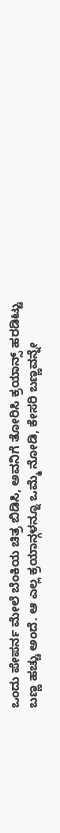ಒಂದು ಪೇಪರ್ನ ಮೇಲೆ ಬೆಂಕಿಯ ಚಿತ್ರ ಬಿಡಿಸಿ, ಅವನಿಗೆ ತೋರಿಸಿ ಕ್ರಯಾನ್ಸ್ ಹರಡಿಟ್ಟು ಬಣ್ಣ ಹಚ್ಚು ಅಂದೆ. ಆ ಎಲ್ಲ ಕ್ರಯಾನ್ಗಳನ್ನೂ ಒಮ್ಮೆ ನೋಡಿ, ಕೇಸರಿ ಬಣ್ಣವನ್ನೇ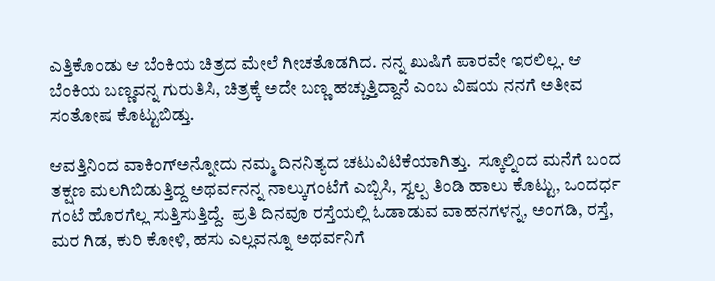ಎತ್ತಿಕೊಂಡು ಆ ಬೆಂಕಿಯ ಚಿತ್ರದ ಮೇಲೆ ಗೀಚತೊಡಗಿದ. ನನ್ನ ಖುಷಿಗೆ ಪಾರವೇ ಇರಲಿಲ್ಲ. ಆ ಬೆಂಕಿಯ ಬಣ್ಣವನ್ನ ಗುರುತಿಸಿ, ಚಿತ್ರಕ್ಕೆ ಅದೇ ಬಣ್ಣ ಹಚ್ಚುತ್ತಿದ್ದಾನೆ ಎಂಬ ವಿಷಯ ನನಗೆ ಅತೀವ ಸಂತೋಷ ಕೊಟ್ಟುಬಿಡ್ತು.

ಆವತ್ತಿನಿಂದ ವಾಕಿಂಗ್ಅನ್ನೋದು ನಮ್ಮ ದಿನನಿತ್ಯದ ಚಟುವಿಟಿಕೆಯಾಗಿತ್ತು.  ಸ್ಕೂಲ್ನಿಂದ ಮನೆಗೆ ಬಂದ ತಕ್ಷಣ ಮಲಗಿಬಿಡುತ್ತಿದ್ದ ಅಥರ್ವನನ್ನ ನಾಲ್ಕುಗಂಟೆಗೆ ಎಬ್ಬಿಸಿ, ಸ್ವಲ್ಪ ತಿಂಡಿ ಹಾಲು ಕೊಟ್ಟು, ಒಂದರ್ಧ ಗಂಟೆ ಹೊರಗೆಲ್ಲ ಸುತ್ತಿಸುತ್ತಿದ್ದೆ.  ಪ್ರತಿ ದಿನವೂ ರಸ್ತೆಯಲ್ಲಿ ಓಡಾಡುವ ವಾಹನಗಳನ್ನ, ಅಂಗಡಿ, ರಸ್ತೆ, ಮರ ಗಿಡ, ಕುರಿ ಕೋಳಿ, ಹಸು ಎಲ್ಲವನ್ನೂ ಅಥರ್ವನಿಗೆ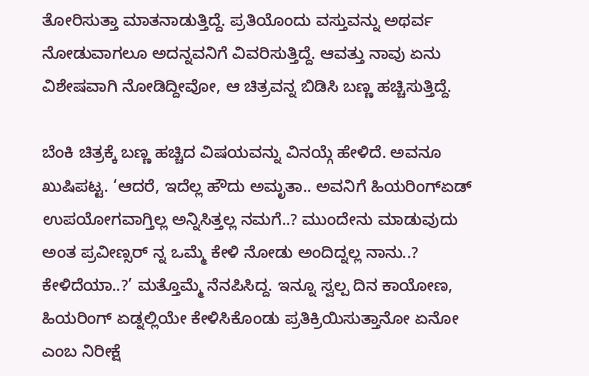ತೋರಿಸುತ್ತಾ ಮಾತನಾಡುತ್ತಿದ್ದೆ. ಪ್ರತಿಯೊಂದು ವಸ್ತುವನ್ನು ಅಥರ್ವ ನೋಡುವಾಗಲೂ ಅದನ್ನವನಿಗೆ ವಿವರಿಸುತ್ತಿದ್ದೆ. ಆವತ್ತು ನಾವು ಏನು ವಿಶೇಷವಾಗಿ ನೋಡಿದ್ದೀವೋ, ಆ ಚಿತ್ರವನ್ನ ಬಿಡಿಸಿ ಬಣ್ಣ ಹಚ್ಚಿಸುತ್ತಿದ್ದೆ.

ಬೆಂಕಿ ಚಿತ್ರಕ್ಕೆ ಬಣ್ಣ ಹಚ್ಚಿದ ವಿಷಯವನ್ನು ವಿನಯ್ಗೆ ಹೇಳಿದೆ. ಅವನೂ ಖುಷಿಪಟ್ಟ. ‘ಆದರೆ, ಇದೆಲ್ಲ ಹೌದು ಅಮೃತಾ.. ಅವನಿಗೆ ಹಿಯರಿಂಗ್ಏಡ್ ಉಪಯೋಗವಾಗ್ತಿಲ್ಲ ಅನ್ನಿಸಿತ್ತಲ್ಲ ನಮಗೆ..? ಮುಂದೇನು ಮಾಡುವುದು ಅಂತ ಪ್ರವೀಣ್ಸರ್ ನ್ನ ಒಮ್ಮೆ ಕೇಳಿ ನೋಡು ಅಂದಿದ್ನಲ್ಲ ನಾನು..? ಕೇಳಿದೆಯಾ..?’ ಮತ್ತೊಮ್ಮೆ ನೆನಪಿಸಿದ್ದ. ಇನ್ನೂ ಸ್ವಲ್ಪ ದಿನ ಕಾಯೋಣ, ಹಿಯರಿಂಗ್ ಏಡ್ನಲ್ಲಿಯೇ ಕೇಳಿಸಿಕೊಂಡು ಪ್ರತಿಕ್ರಿಯಿಸುತ್ತಾನೋ ಏನೋ ಎಂಬ ನಿರೀಕ್ಷೆ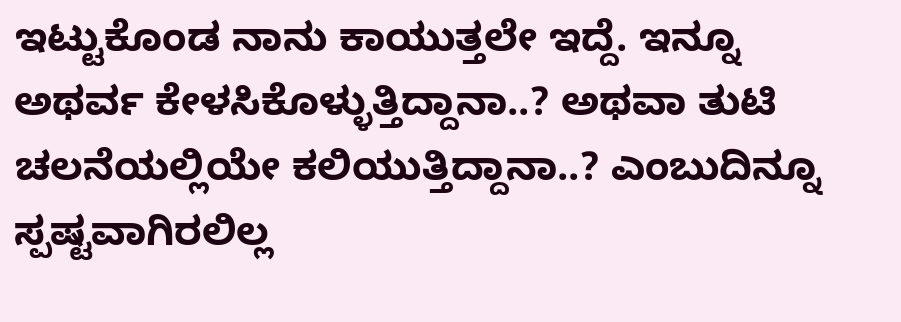ಇಟ್ಟುಕೊಂಡ ನಾನು ಕಾಯುತ್ತಲೇ ಇದ್ದೆ. ಇನ್ನೂ ಅಥರ್ವ ಕೇಳಸಿಕೊಳ್ಳುತ್ತಿದ್ದಾನಾ..? ಅಥವಾ ತುಟಿ ಚಲನೆಯಲ್ಲಿಯೇ ಕಲಿಯುತ್ತಿದ್ದಾನಾ..? ಎಂಬುದಿನ್ನೂ ಸ್ಪಷ್ಟವಾಗಿರಲಿಲ್ಲ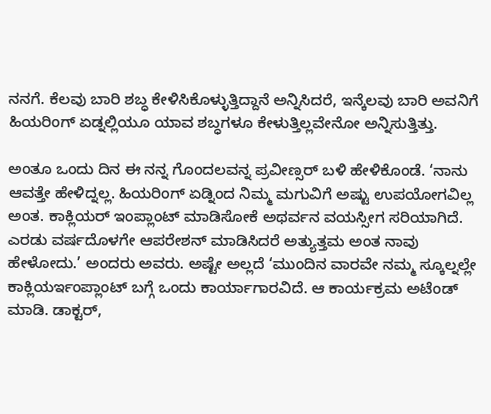ನನಗೆ. ಕೆಲವು ಬಾರಿ ಶಬ್ಧ ಕೇಳಿಸಿಕೊಳ್ಳುತ್ತಿದ್ದಾನೆ ಅನ್ನಿಸಿದರೆ, ಇನ್ಕೆಲವು ಬಾರಿ ಅವನಿಗೆ ಹಿಯರಿಂಗ್ ಏಡ್ನಲ್ಲಿಯೂ ಯಾವ ಶಬ್ಧಗಳೂ ಕೇಳುತ್ತಿಲ್ಲವೇನೋ ಅನ್ನಿಸುತ್ತಿತ್ತು.

ಅಂತೂ ಒಂದು ದಿನ ಈ ನನ್ನ ಗೊಂದಲವನ್ನ ಪ್ರವೀಣ್ಸರ್ ಬಳಿ ಹೇಳಿಕೊಂಡೆ. ‘ನಾನು ಆವತ್ತೇ ಹೇಳಿದ್ನಲ್ಲ. ಹಿಯರಿಂಗ್ ಏಡ್ನಿಂದ ನಿಮ್ಮ ಮಗುವಿಗೆ ಅಷ್ಟು ಉಪಯೋಗವಿಲ್ಲ ಅಂತ. ಕಾಕ್ಲಿಯರ್ ಇಂಪ್ಲಾಂಟ್ ಮಾಡಿಸೋಕೆ ಅಥರ್ವನ ವಯಸ್ಸೀಗ ಸರಿಯಾಗಿದೆ.  ಎರಡು ವರ್ಷದೊಳಗೇ ಆಪರೇಶನ್ ಮಾಡಿಸಿದರೆ ಅತ್ಯುತ್ತಮ ಅಂತ ನಾವು ಹೇಳೋದು.’ ಅಂದರು ಅವರು. ಅಷ್ಟೇ ಅಲ್ಲದೆ ‘ಮುಂದಿನ ವಾರವೇ ನಮ್ಮ ಸ್ಕೂಲ್ನಲ್ಲೇ  ಕಾಕ್ಲಿಯರ್ಇಂಪ್ಲಾಂಟ್ ಬಗ್ಗೆ ಒಂದು ಕಾರ್ಯಾಗಾರವಿದೆ. ಆ ಕಾರ್ಯಕ್ರಮ ಅಟೆಂಡ್ ಮಾಡಿ. ಡಾಕ್ಟರ್,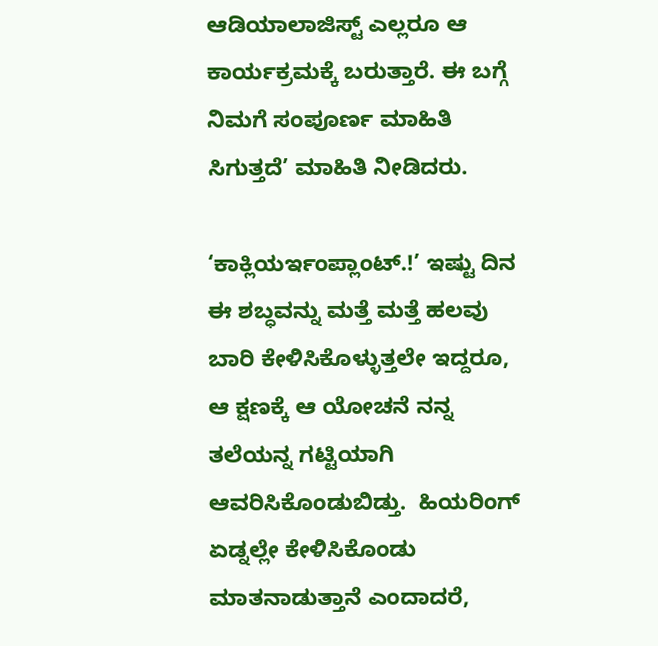ಆಡಿಯಾಲಾಜಿಸ್ಟ್ ಎಲ್ಲರೂ ಆ ಕಾರ್ಯಕ್ರಮಕ್ಕೆ ಬರುತ್ತಾರೆ. ಈ ಬಗ್ಗೆ ನಿಮಗೆ ಸಂಪೂರ್ಣ ಮಾಹಿತಿ ಸಿಗುತ್ತದೆ’ ಮಾಹಿತಿ ನೀಡಿದರು.

‘ಕಾಕ್ಲಿಯರ್ಇಂಪ್ಲಾಂಟ್.!’ ಇಷ್ಟು ದಿನ ಈ ಶಬ್ಧವನ್ನು ಮತ್ತೆ ಮತ್ತೆ ಹಲವು ಬಾರಿ ಕೇಳಿಸಿಕೊಳ್ಳುತ್ತಲೇ ಇದ್ದರೂ, ಆ ಕ್ಷಣಕ್ಕೆ ಆ ಯೋಚನೆ ನನ್ನ ತಲೆಯನ್ನ ಗಟ್ಟಿಯಾಗಿ ಆವರಿಸಿಕೊಂಡುಬಿಡ್ತು.  ಹಿಯರಿಂಗ್ ಏಡ್ನಲ್ಲೇ ಕೇಳಿಸಿಕೊಂಡು ಮಾತನಾಡುತ್ತಾನೆ ಎಂದಾದರೆ,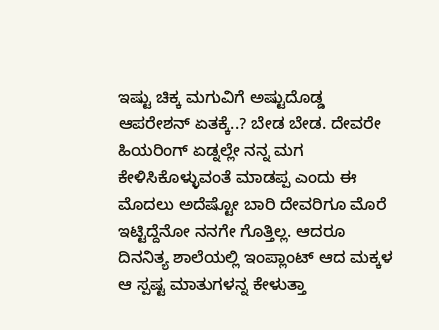ಇಷ್ಟು ಚಿಕ್ಕ ಮಗುವಿಗೆ ಅಷ್ಟುದೊಡ್ಡ ಆಪರೇಶನ್ ಏತಕ್ಕೆ..? ಬೇಡ ಬೇಡ. ದೇವರೇ ಹಿಯರಿಂಗ್ ಏಡ್ನಲ್ಲೇ ನನ್ನ ಮಗ ಕೇಳಿಸಿಕೊಳ್ಳುವಂತೆ ಮಾಡಪ್ಪ ಎಂದು ಈ ಮೊದಲು ಅದೆಷ್ಟೋ ಬಾರಿ ದೇವರಿಗೂ ಮೊರೆ ಇಟ್ಟಿದ್ದೆನೋ ನನಗೇ ಗೊತ್ತಿಲ್ಲ. ಆದರೂ ದಿನನಿತ್ಯ ಶಾಲೆಯಲ್ಲಿ ಇಂಪ್ಲಾಂಟ್ ಆದ ಮಕ್ಕಳ ಆ ಸ್ಪಷ್ಟ ಮಾತುಗಳನ್ನ ಕೇಳುತ್ತಾ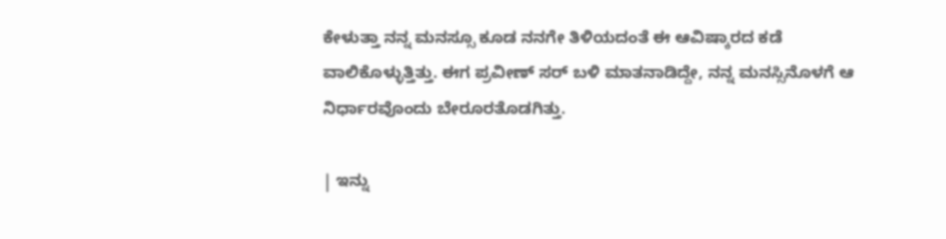ಕೇಳುತ್ತಾ ನನ್ನ ಮನಸ್ಸೂ ಕೂಡ ನನಗೇ ತಿಳಿಯದಂತೆ ಈ ಆವಿಷ್ಕಾರದ ಕಡೆ ವಾಲಿಕೊಳ್ಳುತ್ತಿತ್ತು. ಈಗ ಪ್ರವೀಣ್ ಸರ್ ಬಳಿ ಮಾತನಾಡಿದ್ದೇ, ನನ್ನ ಮನಸ್ಸಿನೊಳಗೆ ಆ ನಿರ್ಧಾರವೊಂದು ಬೇರೂರತೊಡಗಿತ್ತು.

| ಇನ್ನು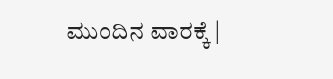ಮುಂದಿನ ವಾರಕ್ಕೆ |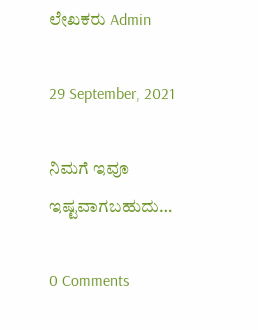ಲೇಖಕರು Admin

29 September, 2021

ನಿಮಗೆ ಇವೂ ಇಷ್ಟವಾಗಬಹುದು…

0 Comments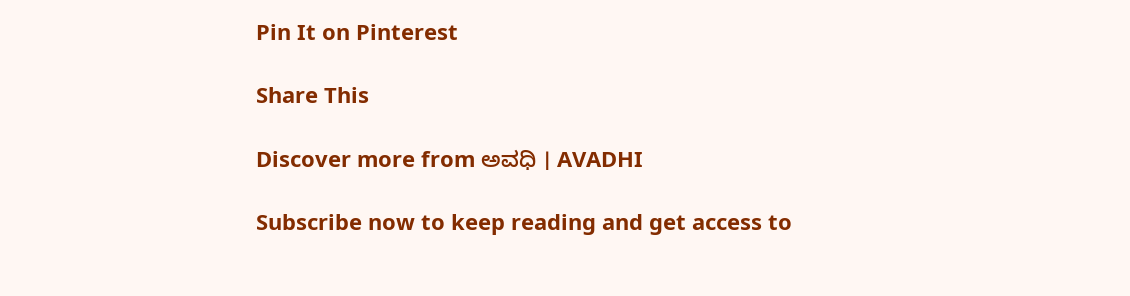Pin It on Pinterest

Share This

Discover more from ಅವಧಿ । AVADHI

Subscribe now to keep reading and get access to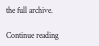the full archive.

Continue reading